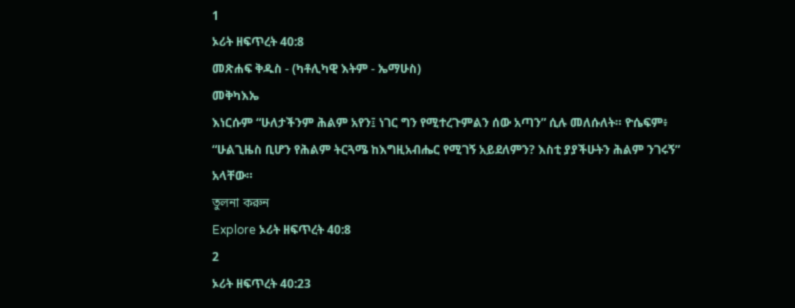1
ኦሪት ዘፍጥረት 40:8
መጽሐፍ ቅዱስ - (ካቶሊካዊ እትም - ኤማሁስ)
መቅካእኤ
እነርሱም “ሁለታችንም ሕልም አየን፤ ነገር ግን የሚተረጉምልን ሰው አጣን” ሲሉ መለሱለት። ዮሴፍም፥ “ሁልጊዜስ ቢሆን የሕልም ትርጓሜ ከእግዚአብሔር የሚገኝ አይደለምን? እስቲ ያያችሁትን ሕልም ንገሩኝ” አላቸው።
তুলনা করুন
Explore ኦሪት ዘፍጥረት 40:8
2
ኦሪት ዘፍጥረት 40:23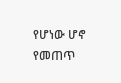የሆነው ሆኖ የመጠጥ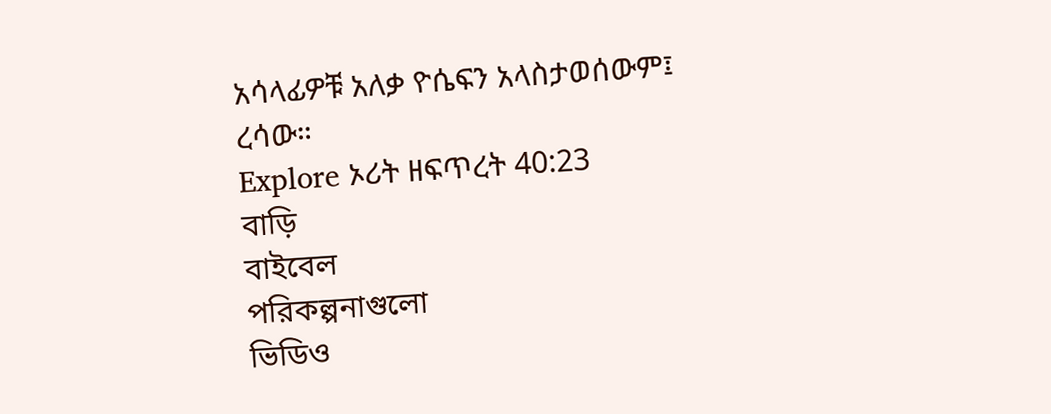አሳላፊዎቹ አለቃ ዮሴፍን አላስታወሰውም፤ ረሳው።
Explore ኦሪት ዘፍጥረት 40:23
বাড়ি
বাইবেল
পরিকল্পনাগুলো
ভিডিও